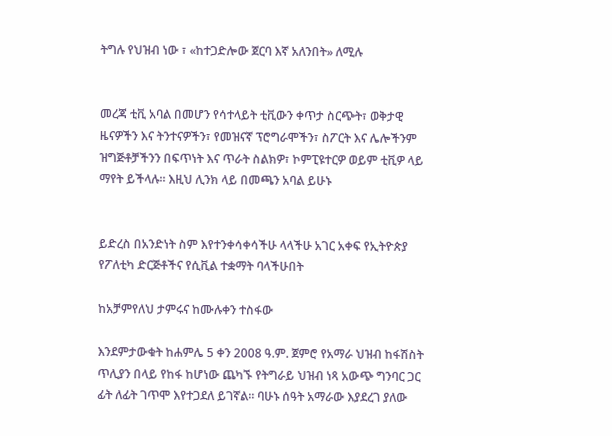ትግሉ የህዝብ ነው ፣ «ከተጋድሎው ጀርባ እኛ አለንበት» ለሚሉ


መረጃ ቲቪ አባል በመሆን የሳተላይት ቲቪውን ቀጥታ ስርጭት፣ ወቅታዊ ዜናዎችን እና ትንተናዎችን፣ የመዝናኛ ፕሮግራሞችን፣ ስፖርት እና ሌሎችንም ዝግጅቶቻችንን በፍጥነት እና ጥራት ስልክዎ፣ ኮምፒዩተርዎ ወይም ቲቪዎ ላይ ማየት ይችላሉ። እዚህ ሊንክ ላይ በመጫን አባል ይሁኑ


ይድረስ በአንድነት ስም እየተንቀሳቀሳችሁ ላላችሁ አገር አቀፍ የኢትዮጵያ የፖለቲካ ድርጅቶችና የሲቪል ተቋማት ባላችሁበት

ከአቻምየለህ ታምሩና ከሙሉቀን ተስፋው

እንደምታውቁት ከሐምሌ 5 ቀን 2008 ዓ.ም. ጀምሮ የአማራ ህዝብ ከፋሽስት ጥሊያን በላይ የከፋ ከሆነው ጨካኙ የትግራይ ህዝብ ነጻ አውጭ ግንባር ጋር ፊት ለፊት ገጥሞ እየተጋደለ ይገኛል። ባሁኑ ሰዓት አማራው እያደረገ ያለው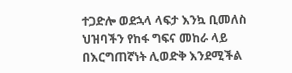ተጋድሎ ወደኋላ ላፍታ እንኳ ቢመለስ ህዝባችን የከፋ ግፍና መከራ ላይ በእርግጠኛነት ሊወድቅ እንደሚችል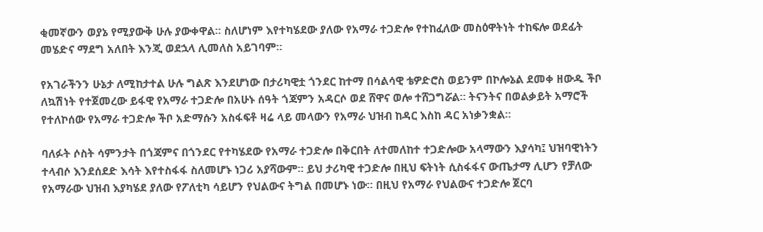ቂመኛውን ወያኔ የሚያውቅ ሁሉ ያውቀዋል። ስለሆነም እየተካሄደው ያለው የአማራ ተጋድሎ የተከፈለው መስዕዋትነት ተከፍሎ ወደፊት መሄድና ማደግ አለበት እንጂ ወደኋላ ሊመለስ አይገባም።

የአገራችንን ሁኔታ ለሚከታተል ሁሉ ግልጽ እንደሆነው በታሪካዊቷ ጎንደር ከተማ በሳልሳዊ ቴዎድሮስ ወይንም በኮሎኔል ደመቀ ዘውዱ ችቦ ለኳሽነት የተጀመረው ይፋዊ የአማራ ተጋድሎ በአሁኑ ሰዓት ጎጃምን አዳርሶ ወደ ሸዋና ወሎ ተሸጋግሯል። ትናንትና በወልቃይት አማሮች የተለኮሰው የአማራ ተጋድሎ ችቦ አድማሱን አስፋፍቶ ዛሬ ላይ መላውን የአማራ ህዝብ ከዳር እስከ ዳር አነቃንቋል።

ባለፉት ሶስት ሳምንታት በጎጃምና በጎንደር የተካሄደው የአማራ ተጋድሎ በቅርበት ለተመለከተ ተጋድሎው አላማውን እያሳካ፤ ህዝባዊነትን ተላብሶ እንደሰደድ እሳት እየተስፋፋ ስለመሆኑ ነጋሪ አያሻውም። ይህ ታሪካዊ ተጋድሎ በዚህ ፍትነት ሲስፋፋና ውጤታማ ሊሆን የቻለው የአማራው ህዝብ እያካሄደ ያለው የፖለቲካ ሳይሆን የህልውና ትግል በመሆኑ ነው። በዚህ የአማራ የህልውና ተጋድሎ ጀርባ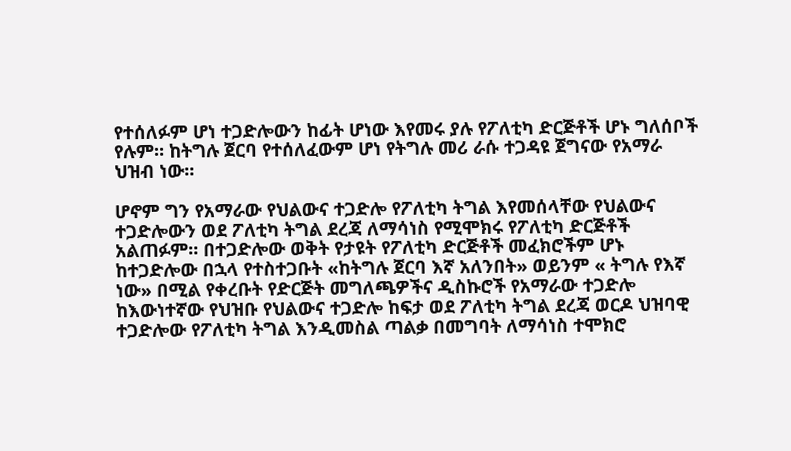የተሰለፉም ሆነ ተጋድሎውን ከፊት ሆነው እየመሩ ያሉ የፖለቲካ ድርጅቶች ሆኑ ግለሰቦች የሉም። ከትግሉ ጀርባ የተሰለፈውም ሆነ የትግሉ መሪ ራሱ ተጋዳዩ ጀግናው የአማራ ህዝብ ነው።

ሆኖም ግን የአማራው የህልውና ተጋድሎ የፖለቲካ ትግል እየመሰላቸው የህልውና ተጋድሎውን ወደ ፖለቲካ ትግል ደረጃ ለማሳነስ የሚሞክሩ የፖለቲካ ድርጅቶች አልጠፉም። በተጋድሎው ወቅት የታዩት የፖለቲካ ድርጅቶች መፈክሮችም ሆኑ ከተጋድሎው በኋላ የተስተጋቡት «ከትግሉ ጀርባ እኛ አለንበት» ወይንም « ትግሉ የእኛ ነው» በሚል የቀረቡት የድርጅት መግለጫዎችና ዲስኩሮች የአማራው ተጋድሎ ከእውነተኛው የህዝቡ የህልውና ተጋድሎ ከፍታ ወደ ፖለቲካ ትግል ደረጃ ወርዶ ህዝባዊ ተጋድሎው የፖለቲካ ትግል እንዲመስል ጣልቃ በመግባት ለማሳነስ ተሞክሮ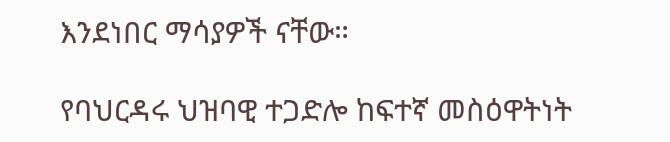እንደነበር ማሳያዎች ናቸው።

የባህርዳሩ ህዝባዊ ተጋድሎ ከፍተኛ መስዕዋትነት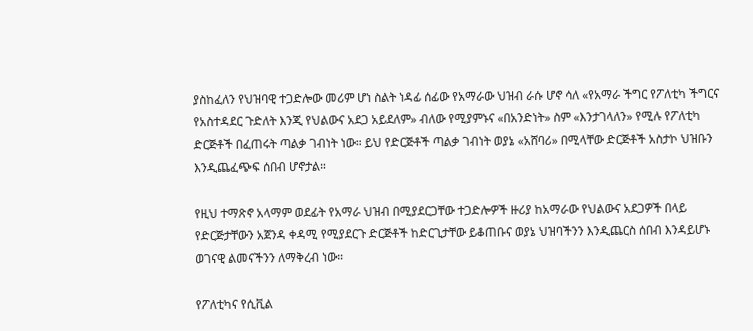ያስከፈለን የህዝባዊ ተጋድሎው መሪም ሆነ ስልት ነዳፊ ሰፊው የአማራው ህዝብ ራሱ ሆኖ ሳለ «የአማራ ችግር የፖለቲካ ችግርና የአስተዳደር ጉድለት እንጂ የህልውና አደጋ አይደለም» ብለው የሚያምኑና «በአንድነት» ስም «እንታገላለን» የሚሉ የፖለቲካ ድርጅቶች በፈጠሩት ጣልቃ ገብነት ነው። ይህ የድርጅቶች ጣልቃ ገብነት ወያኔ «አሸባሪ» በሚላቸው ድርጅቶች አስታኮ ህዝቡን እንዲጨፈጭፍ ሰበብ ሆኖታል።

የዚህ ተማጽኖ አላማም ወደፊት የአማራ ህዝብ በሚያደርጋቸው ተጋድሎዎች ዙሪያ ከአማራው የህልውና አደጋዎች በላይ የድርጅታቸውን አጀንዳ ቀዳሚ የሚያደርጉ ድርጅቶች ከድርጊታቸው ይቆጠቡና ወያኔ ህዝባችንን እንዲጨርስ ሰበብ እንዳይሆኑ ወገናዊ ልመናችንን ለማቅረብ ነው።

የፖለቲካና የሲቪል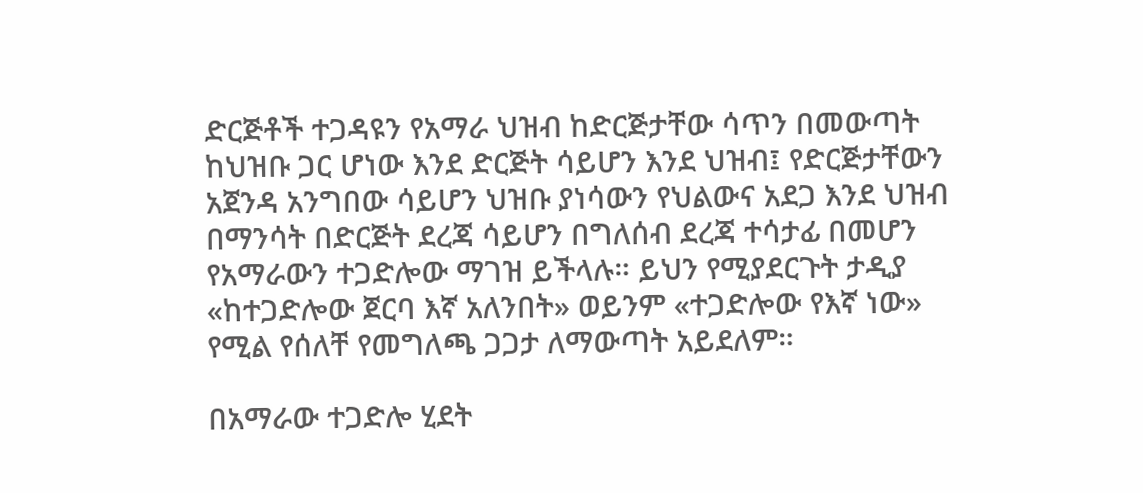ድርጅቶች ተጋዳዩን የአማራ ህዝብ ከድርጅታቸው ሳጥን በመውጣት ከህዝቡ ጋር ሆነው እንደ ድርጅት ሳይሆን እንደ ህዝብ፤ የድርጅታቸውን አጀንዳ አንግበው ሳይሆን ህዝቡ ያነሳውን የህልውና አደጋ እንደ ህዝብ በማንሳት በድርጅት ደረጃ ሳይሆን በግለሰብ ደረጃ ተሳታፊ በመሆን የአማራውን ተጋድሎው ማገዝ ይችላሉ። ይህን የሚያደርጉት ታዲያ «ከተጋድሎው ጀርባ እኛ አለንበት» ወይንም «ተጋድሎው የእኛ ነው» የሚል የሰለቸ የመግለጫ ጋጋታ ለማውጣት አይደለም።

በአማራው ተጋድሎ ሂደት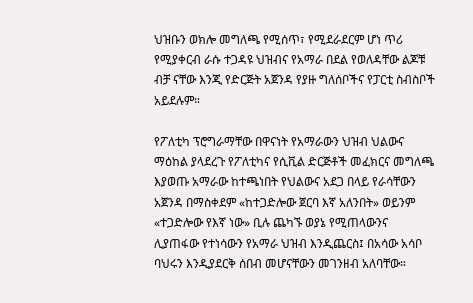ህዝቡን ወክሎ መግለጫ የሚሰጥ፣ የሚደራደርም ሆነ ጥሪ የሚያቀርብ ራሱ ተጋዳዩ ህዝብና የአማራ በደል የወለዳቸው ልጆቹ ብቻ ናቸው እንጂ የድርጅት አጀንዳ የያዙ ግለሰቦችና የፓርቲ ስብስቦች አይደሉም።

የፖለቲካ ፕሮግራማቸው በዋናነት የአማራውን ህዝብ ህልውና ማዕከል ያላደረጉ የፖለቲካና የሲቪል ድርጅቶች መፈክርና መግለጫ እያወጡ አማራው ከተጫነበት የህልውና አደጋ በላይ የራሳቸውን አጀንዳ በማስቀደም «ከተጋድሎው ጀርባ እኛ አለንበት» ወይንም «ተጋድሎው የእኛ ነው» ቢሉ ጨካኙ ወያኔ የሚጠላውንና ሊያጠፋው የተነሳውን የአማራ ህዝብ እንዲጨርስ፤ በአሳው አሳቦ ባህሩን እንዲያደርቅ ሰበብ መሆናቸውን መገንዘብ አለባቸው።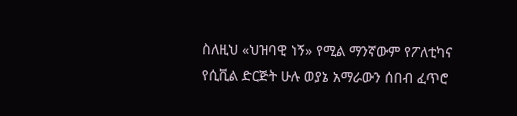ስለዚህ «ህዝባዊ ነኝ» የሚል ማንኛውም የፖለቲካና የሲቪል ድርጅት ሁሉ ወያኔ አማራውን ሰበብ ፈጥሮ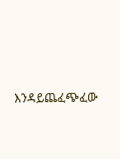እንዳይጨፈጭፈው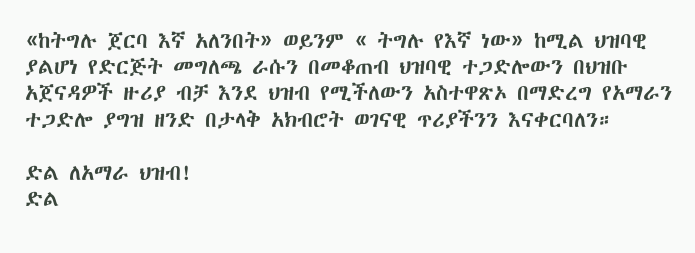«ከትግሉ ጀርባ እኛ አለንበት» ወይንም « ትግሉ የእኛ ነው» ከሚል ህዝባዊ ያልሆነ የድርጅት መግለጫ ራሱን በመቆጠብ ህዝባዊ ተጋድሎውን በህዝቡ አጀናዳዎች ዙሪያ ብቻ እንደ ህዝብ የሚችለውን አስተዋጽኦ በማድረግ የአማራን ተጋድሎ ያግዝ ዘንድ በታላቅ አክብሮት ወገናዊ ጥሪያችንን እናቀርባለን።

ድል ለአማራ ህዝብ!
ድል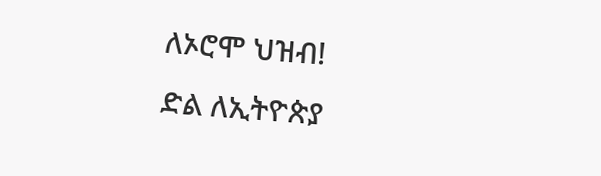ለኦሮሞ ህዝብ!
ድል ለኢትዮጵያ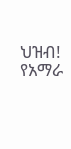ህዝብ!
የአማራ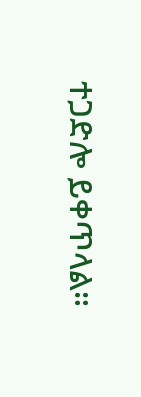ተጋድሎ ይቀጥላል።